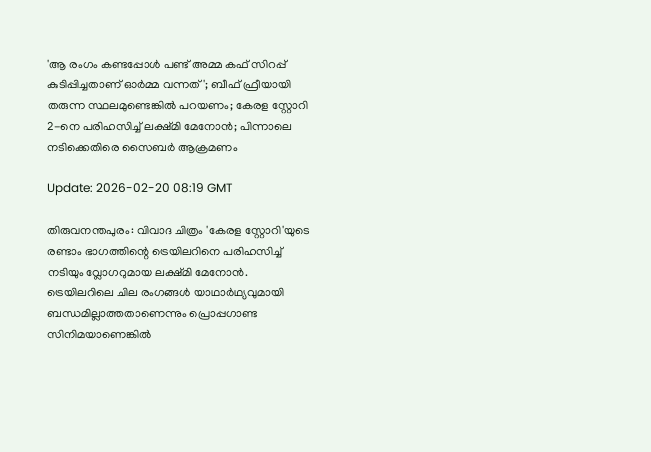'ആ രംഗം കണ്ടപ്പോൾ പണ്ട് അമ്മ കഫ് സിറപ്പ് കുടിപ്പിച്ചതാണ് ഓർമ്മ വന്നത്'; ബീഫ് ഫ്രീയായി തരുന്ന സ്ഥലമുണ്ടെങ്കിൽ പറയണം; കേരള സ്റ്റോറി 2-നെ പരിഹസിച്ച് ലക്ഷ്മി മേനോൻ; പിന്നാലെ നടിക്കെതിരെ സൈബർ ആക്രമണം

Update: 2026-02-20 08:19 GMT

തിരുവനന്തപുരം: വിവാദ ചിത്രം 'കേരള സ്റ്റോറി'യുടെ രണ്ടാം ഭാഗത്തിന്റെ ട്രെയിലറിനെ പരിഹസിച്ച് നടിയും വ്ലോഗറുമായ ലക്ഷ്മി മേനോൻ. ട്രെയിലറിലെ ചില രംഗങ്ങൾ യാഥാർഥ്യവുമായി ബന്ധമില്ലാത്തതാണെന്നും പ്രൊപ്പഗാണ്ട സിനിമയാണെങ്കിൽ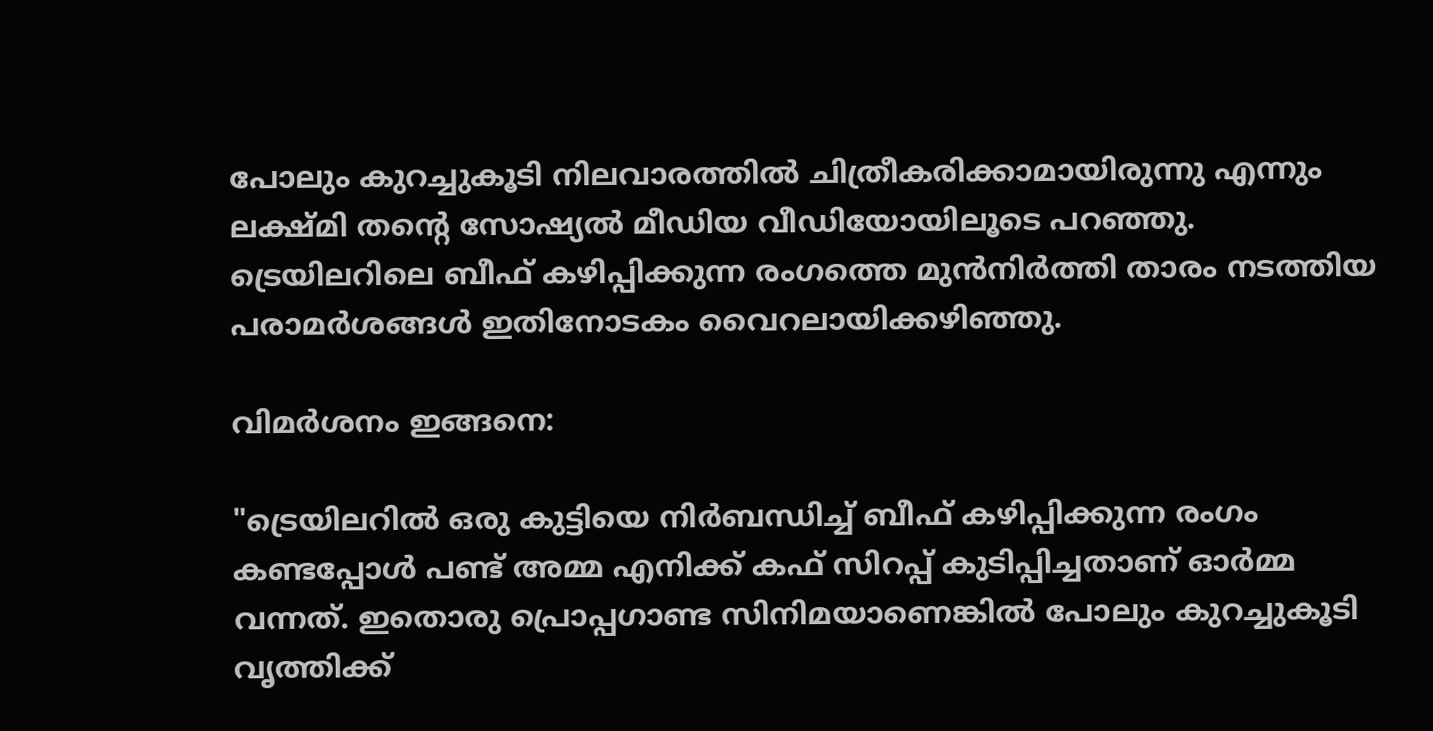പോലും കുറച്ചുകൂടി നിലവാരത്തിൽ ചിത്രീകരിക്കാമായിരുന്നു എന്നും ലക്ഷ്മി തന്റെ സോഷ്യൽ മീഡിയ വീഡിയോയിലൂടെ പറഞ്ഞു. ട്രെയിലറിലെ ബീഫ് കഴിപ്പിക്കുന്ന രംഗത്തെ മുൻനിർത്തി താരം നടത്തിയ പരാമർശങ്ങൾ ഇതിനോടകം വൈറലായിക്കഴിഞ്ഞു.

വിമർശനം ഇങ്ങനെ:

"ട്രെയിലറിൽ ഒരു കുട്ടിയെ നിർബന്ധിച്ച് ബീഫ് കഴിപ്പിക്കുന്ന രംഗം കണ്ടപ്പോൾ പണ്ട് അമ്മ എനിക്ക് കഫ് സിറപ്പ് കുടിപ്പിച്ചതാണ് ഓർമ്മ വന്നത്. ഇതൊരു പ്രൊപ്പഗാണ്ട സിനിമയാണെങ്കിൽ പോലും കുറച്ചുകൂടി വൃത്തിക്ക്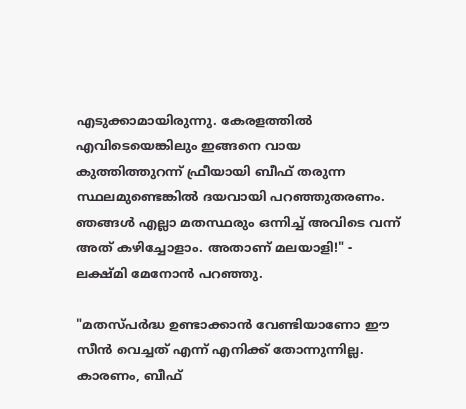എടുക്കാമായിരുന്നു. കേരളത്തിൽ എവിടെയെങ്കിലും ഇങ്ങനെ വായ കുത്തിത്തുറന്ന് ഫ്രീയായി ബീഫ് തരുന്ന സ്ഥലമുണ്ടെങ്കിൽ ദയവായി പറഞ്ഞുതരണം. ഞങ്ങൾ എല്ലാ മതസ്ഥരും ഒന്നിച്ച് അവിടെ വന്ന് അത് കഴിച്ചോളാം. അതാണ് മലയാളി!" - ലക്ഷ്മി മേനോൻ പറഞ്ഞു.

"മതസ്പർദ്ധ ഉണ്ടാക്കാൻ വേണ്ടിയാണോ ഈ സീൻ വെച്ചത് എന്ന് എനിക്ക് തോന്നുന്നില്ല. കാരണം, ബീഫ്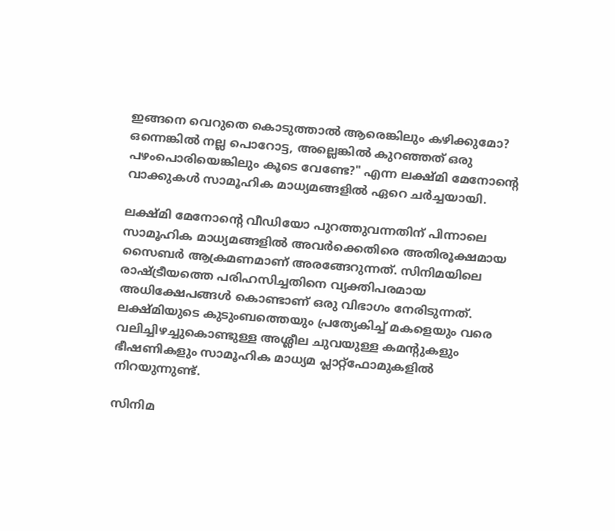ഇങ്ങനെ വെറുതെ കൊടുത്താൽ ആരെങ്കിലും കഴിക്കുമോ? ഒന്നെങ്കിൽ നല്ല പൊറോട്ട, അല്ലെങ്കിൽ കുറഞ്ഞത് ഒരു പഴംപൊരിയെങ്കിലും കൂടെ വേണ്ടേ?" എന്ന ലക്ഷ്മി മേനോന്റെ വാക്കുകൾ സാമൂഹിക മാധ്യമങ്ങളിൽ ഏറെ ചർച്ചയായി.

ലക്ഷ്മി മേനോന്റെ വീഡിയോ പുറത്തുവന്നതിന് പിന്നാലെ സാമൂഹിക മാധ്യമങ്ങളിൽ അവർക്കെതിരെ അതിരൂക്ഷമായ സൈബർ ആക്രമണമാണ് അരങ്ങേറുന്നത്. സിനിമയിലെ രാഷ്ട്രീയത്തെ പരിഹസിച്ചതിനെ വ്യക്തിപരമായ അധിക്ഷേപങ്ങൾ കൊണ്ടാണ് ഒരു വിഭാഗം നേരിടുന്നത്. ലക്ഷ്മിയുടെ കുടുംബത്തെയും പ്രത്യേകിച്ച് മകളെയും വരെ വലിച്ചിഴച്ചുകൊണ്ടുള്ള അശ്ലീല ചുവയുള്ള കമന്റുകളും ഭീഷണികളും സാമൂഹിക മാധ്യമ പ്ലാറ്റ്‌ഫോമുകളിൽ നിറയുന്നുണ്ട്.

സിനിമ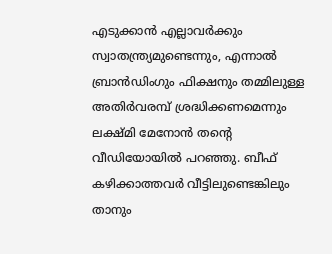എടുക്കാൻ എല്ലാവർക്കും സ്വാതന്ത്ര്യമുണ്ടെന്നും, എന്നാൽ ബ്രാൻഡിംഗും ഫിക്ഷനും തമ്മിലുള്ള അതിർവരമ്പ് ശ്രദ്ധിക്കണമെന്നും ലക്ഷ്മി മേനോൻ തന്റെ വീഡിയോയിൽ പറഞ്ഞു. ബീഫ് കഴിക്കാത്തവർ വീട്ടിലുണ്ടെങ്കിലും താനും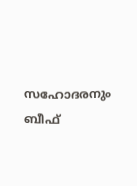സഹോദരനും ബീഫ്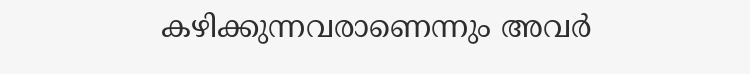കഴിക്കുന്നവരാണെന്നും അവർ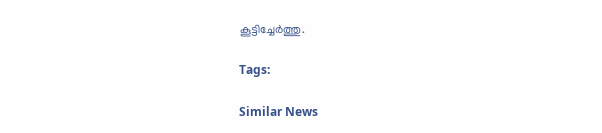കൂട്ടിച്ചേർത്തു.

Tags:

Similar News